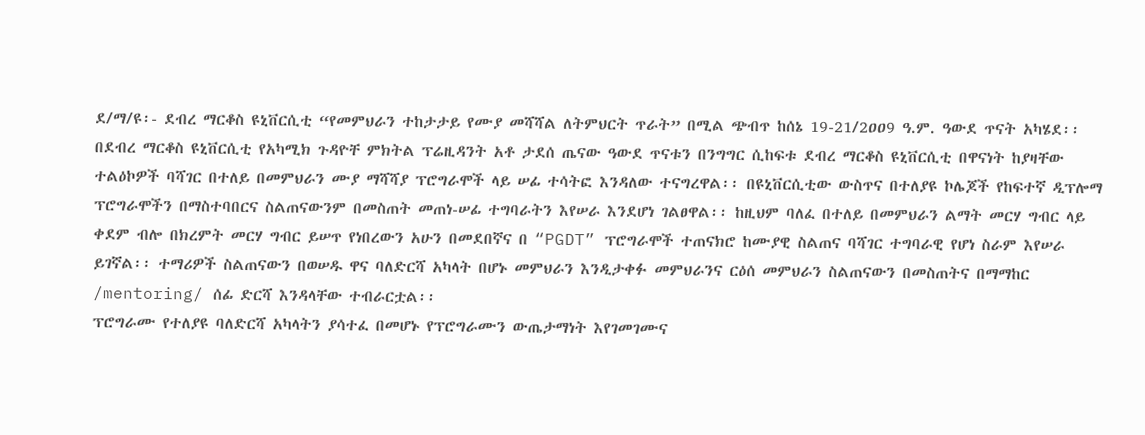ደ/ማ/ዩ፡- ደብረ ማርቆስ ዩኒቨርሲቲ “የመምህራን ተከታታይ የሙያ መሻሻል ለትምህርት ጥራት” በሚል ጭብጥ ከሰኔ 19-21/2ዐዐ9 ዓ.ም. ዓውደ ጥናት አካሄደ፡፡
በደብረ ማርቆስ ዩኒቨርሲቲ የአካሚክ ጉዳዮቸ ምክትል ፕሬዚዳንት አቶ ታደሰ ጤናው ዓውደ ጥናቱን በንግግር ሲከፍቱ ደብረ ማርቆስ ዩኒቨርሲቲ በዋናነት ከያዛቸው ተልዕኮዎች ባሻገር በተለይ በመምህራን ሙያ ማሻሻያ ፕሮግራሞች ላይ ሠፊ ተሳትፎ እንዳለው ተናግረዋል፡፡ በዩኒቨርሲቲው ውስጥና በተለያዩ ኮሌጆች የከፍተኛ ዲፕሎማ ፕሮግራሞችን በማስተባበርና ስልጠናውንም በመስጠት መጠነ-ሠፊ ተግባራትን እየሠራ እንደሆነ ገልፀዋል፡፡ ከዚህም ባለፈ በተለይ በመምህራን ልማት መርሃ ግብር ላይ ቀደም ብሎ በክረምት መርሃ ግብር ይሠጥ የነበረውን አሁን በመደበኛና በ “PGDT” ፕሮግራሞች ተጠናክሮ ከሙያዊ ስልጠና ባሻገር ተግባራዊ የሆነ ስራም እየሠራ ይገኛል፡፡ ተማሪዎች ስልጠናውን በወሠዱ ዋና ባለድርሻ አካላት በሆኑ መምህራን እንዲታቀፉ መምህራንና ርዕሰ መምህራን ስልጠናውን በመስጠትና በማማከር /mentoring/ ሰፊ ድርሻ እንዳላቸው ተብራርቷል፡፡
ፕሮግራሙ የተለያዩ ባለድርሻ አካላትን ያሳተፈ በመሆኑ የፕሮግራሙን ውጤታማነት እየገመገሙና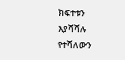ክፍተቱን እያሻሻሉ የተሻለውን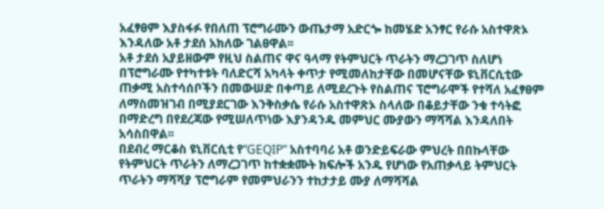አፈፃፀም እያስፋፉ የበለጠ ፕሮግራሙን ውጤታማ አድርጐ ከመሄድ አንፃር የራሱ አስተዋጽኦ እንዳለው አቶ ታደሰ አክለው ገልፀዋል፡፡
አቶ ታደሰ አያይዘውም የዚህ ስልጠና ዋና ዓላማ የትምህርት ጥራትን ማረጋገጥ ስለሆነ በፕሮግራሙ የተካተቱት ባለድርሻ አካላት ቀጥታ የሚመለከታቸው በመሆናቸው ዩኒቨርሲቲው ጠቃሚ አስተሳሰቦችን በመውሠድ በቀጣይ ለሚደረጉት የስልጠና ፕሮግራሞች የተሻለ አፈፃፀም ለማስመዝገብ በሚያደርገው እንቅስቃሴ የራሱ አስተዋጽኦ ስላለው በቆይታቸው ንቁ ተሳትፎ በማድረግ በየደረጃው የሚሠለጥነው እያንዳንዱ መምህር ሙያውን ማሻሻል እንዳለበት አሳስበዋል፡፡
በደብረ ማርቆስ ዩኒቨርሲቲ የ“GEQIP” አስተባባሪ አቶ ወንድይፍራው ምህረት በበኩላቸው የትምህርት ጥራትን ለማረጋገጥ ከተቋቋሙት ክፍሎች አንዱ የሆነው የአጠቃላይ ትምህርት ጥራትን ማሻሻያ ፕሮግራም የመምህራንን ተከታታይ ሙያ ለማሻሻል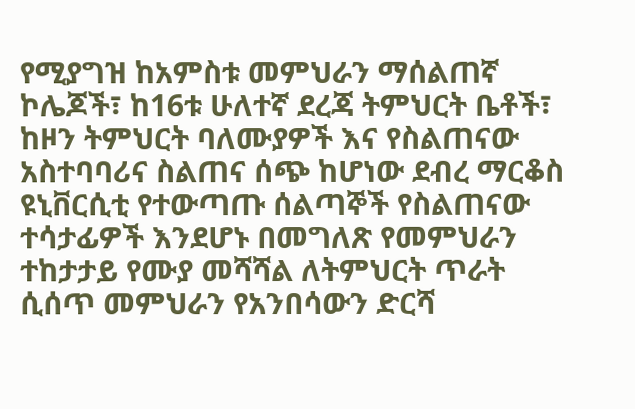የሚያግዝ ከአምስቱ መምህራን ማሰልጠኛ ኮሌጆች፣ ከ16ቱ ሁለተኛ ደረጃ ትምህርት ቤቶች፣ ከዞን ትምህርት ባለሙያዎች እና የስልጠናው አስተባባሪና ስልጠና ሰጭ ከሆነው ደብረ ማርቆስ ዩኒቨርሲቲ የተውጣጡ ሰልጣኞች የስልጠናው ተሳታፊዎች እንደሆኑ በመግለጽ የመምህራን ተከታታይ የሙያ መሻሻል ለትምህርት ጥራት ሲሰጥ መምህራን የአንበሳውን ድርሻ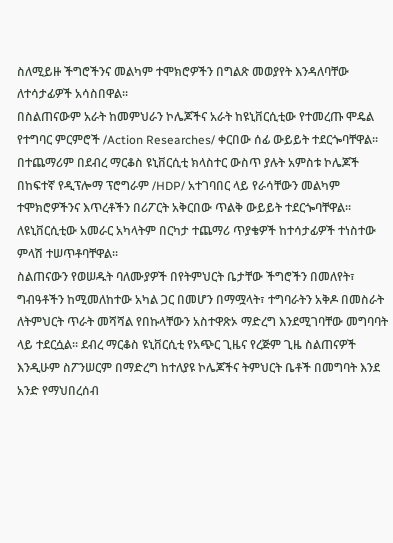ስለሚይዙ ችግሮችንና መልካም ተሞክሮዎችን በግልጽ መወያየት እንዳለባቸው ለተሳታፊዎች አሳስበዋል፡፡
በስልጠናውም አራት ከመምህራን ኮሌጆችና አራት ከዩኒቨርሲቲው የተመረጡ ሞዴል የተግባር ምርምሮች /Action Researches/ ቀርበው ሰፊ ውይይት ተደርጐባቸዋል፡፡ በተጨማሪም በደብረ ማርቆስ ዩኒቨርሲቲ ክላስተር ውስጥ ያሉት አምስቱ ኮሌጆች በከፍተኛ የዲፕሎማ ፕሮግራም /HDP/ አተገባበር ላይ የራሳቸውን መልካም ተሞክሮዎችንና እጥረቶችን በሪፖርት አቅርበው ጥልቅ ውይይት ተደርጐባቸዋል፡፡ ለዩኒቨርሲቲው አመራር አካላትም በርካታ ተጨማሪ ጥያቄዎች ከተሳታፊዎች ተነስተው ምላሽ ተሠጥቶባቸዋል፡፡
ስልጠናውን የወሠዱት ባለሙያዎች በየትምህርት ቤታቸው ችግሮችን በመለየት፣ ግብዓቶችን ከሚመለከተው አካል ጋር በመሆን በማሟላት፣ ተግባራትን አቅዶ በመስራት ለትምህርት ጥራት መሻሻል የበኩላቸውን አስተዋጽኦ ማድረግ እንደሚገባቸው መግባባት ላይ ተደርሷል፡፡ ደብረ ማርቆስ ዩኒቨርሲቲ የአጭር ጊዜና የረጅም ጊዜ ስልጠናዎች እንዲሁም ስፖንሠርም በማድረግ ከተለያዩ ኮሌጆችና ትምህርት ቤቶች በመግባት እንደ አንድ የማህበረሰብ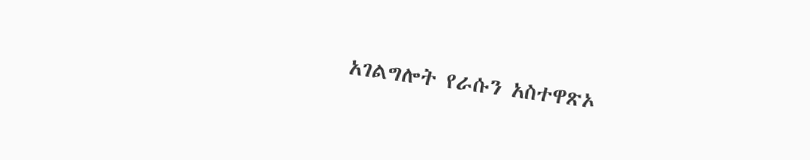አገልግሎት የራሱን አስተዋጽኦ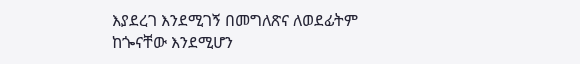እያደረገ እንደሚገኝ በመግለጽና ለወደፊትም ከጐናቸው እንደሚሆን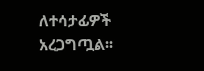ለተሳታፊዎች አረጋግጧል፡፡